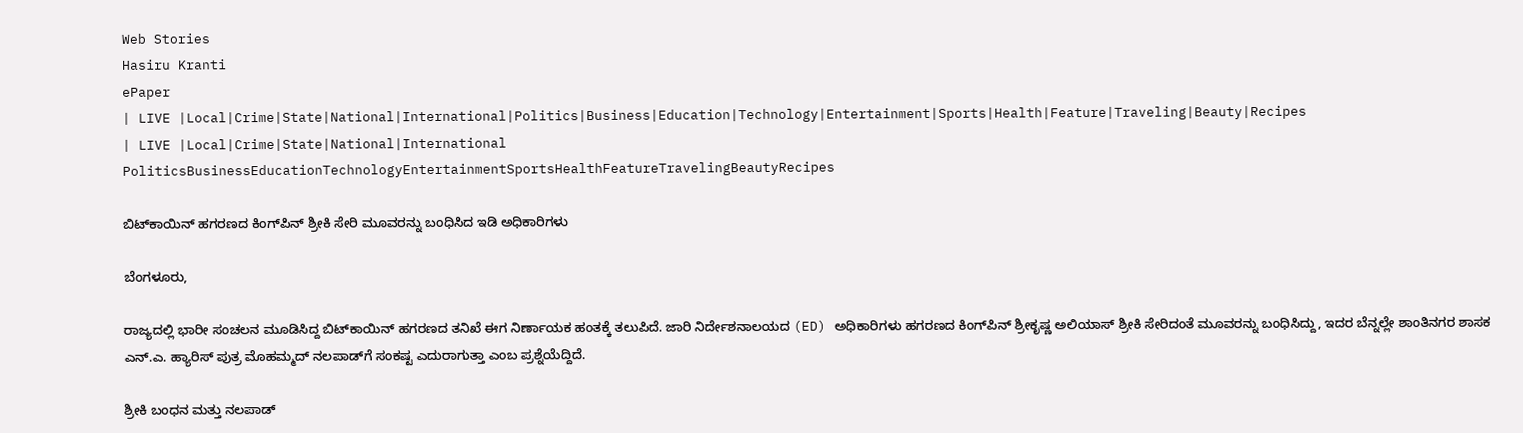Web Stories
Hasiru Kranti
ePaper
| LIVE |Local|Crime|State|National|International|Politics|Business|Education|Technology|Entertainment|Sports|Health|Feature|Traveling|Beauty|Recipes
| LIVE |Local|Crime|State|National|International
PoliticsBusinessEducationTechnologyEntertainmentSportsHealthFeatureTravelingBeautyRecipes

ಬಿಟ್‌ಕಾಯಿನ್ ಹಗರಣದ ಕಿಂಗ್‌ಪಿನ್ ಶ್ರೀಕಿ ಸೇರಿ ಮೂವರನ್ನು ಬಂಧಿಸಿದ ಇಡಿ ಅಧಿಕಾರಿಗಳು

ಬೆಂಗಳೂರು,

ರಾಜ್ಯದಲ್ಲಿ ಭಾರೀ ಸಂಚಲನ ಮೂಡಿಸಿದ್ದ ಬಿಟ್‌ಕಾಯಿನ್ ಹಗರಣದ ತನಿಖೆ ಈಗ ನಿರ್ಣಾಯಕ ಹಂತಕ್ಕೆ ತಲುಪಿದೆ. ಜಾರಿ ನಿರ್ದೇಶನಾಲಯದ (ED) ಅಧಿಕಾರಿಗಳು ಹಗರಣದ ಕಿಂಗ್‌ಪಿನ್ ಶ್ರೀಕೃಷ್ಣ ಅಲಿಯಾಸ್ ಶ್ರೀಕಿ ಸೇರಿದಂತೆ ಮೂವರನ್ನು ಬಂಧಿಸಿದ್ದು, ಇದರ ಬೆನ್ನಲ್ಲೇ ಶಾಂತಿನಗರ ಶಾಸಕ ಎನ್.ಎ. ಹ್ಯಾರಿಸ್ ಪುತ್ರ ಮೊಹಮ್ಮದ್ ನಲಪಾಡ್‌ಗೆ ಸಂಕಷ್ಟ ಎದುರಾಗುತ್ತಾ ಎಂಬ ಪ್ರಶ್ನೆಯೆದ್ದಿದೆ.

ಶ್ರೀಕಿ ಬಂಧನ ಮತ್ತು ನಲಪಾಡ್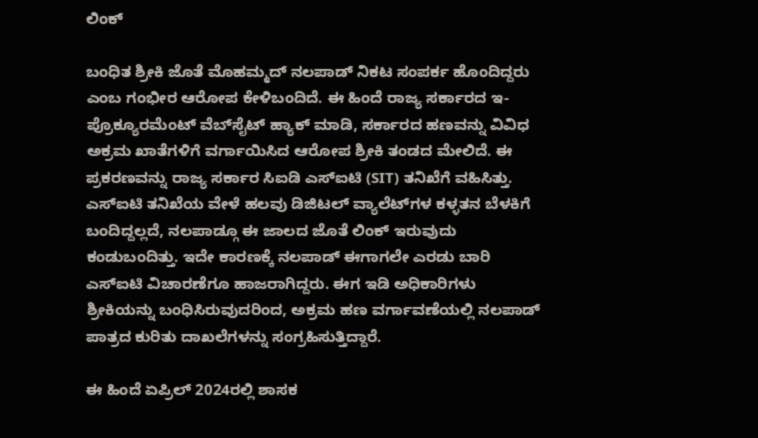ಲಿಂಕ್

ಬಂಧಿತ ಶ್ರೀಕಿ ಜೊತೆ ಮೊಹಮ್ಮದ್ ನಲಪಾಡ್ ನಿಕಟ ಸಂಪರ್ಕ ಹೊಂದಿದ್ದರು ಎಂಬ ಗಂಭೀರ ಆರೋಪ ಕೇಳಿಬಂದಿದೆ. ಈ ಹಿಂದೆ ರಾಜ್ಯ ಸರ್ಕಾರದ ಇ-ಪ್ರೊಕ್ಯೂರಮೆಂಟ್ ವೆಬ್‌ಸೈಟ್ ಹ್ಯಾಕ್ ಮಾಡಿ, ಸರ್ಕಾರದ ಹಣವನ್ನು ವಿವಿಧ ಅಕ್ರಮ ಖಾತೆಗಳಿಗೆ ವರ್ಗಾಯಿಸಿದ ಆರೋಪ ಶ್ರೀಕಿ ತಂಡದ ಮೇಲಿದೆ. ಈ ಪ್ರಕರಣವನ್ನು ರಾಜ್ಯ ಸರ್ಕಾರ ಸಿಐಡಿ ಎಸ್‌ಐಟಿ (SIT) ತನಿಖೆಗೆ ವಹಿಸಿತ್ತು. ಎಸ್‌ಐಟಿ ತನಿಖೆಯ ವೇಳೆ ಹಲವು ಡಿಜಿಟಲ್ ವ್ಯಾಲೆಟ್‌ಗಳ ಕಳ್ಳತನ ಬೆಳಕಿಗೆ ಬಂದಿದ್ದಲ್ಲದೆ, ನಲಪಾಡ್ಗೂ ಈ ಜಾಲದ ಜೊತೆ ಲಿಂಕ್ ಇರುವುದು ಕಂಡುಬಂದಿತ್ತು. ಇದೇ ಕಾರಣಕ್ಕೆ ನಲಪಾಡ್ ಈಗಾಗಲೇ ಎರಡು ಬಾರಿ ಎಸ್‌ಐಟಿ ವಿಚಾರಣೆಗೂ ಹಾಜರಾಗಿದ್ದರು. ಈಗ ಇಡಿ ಅಧಿಕಾರಿಗಳು ಶ್ರೀಕಿಯನ್ನು ಬಂಧಿಸಿರುವುದರಿಂದ, ಅಕ್ರಮ ಹಣ ವರ್ಗಾವಣೆಯಲ್ಲಿ ನಲಪಾಡ್ ಪಾತ್ರದ ಕುರಿತು ದಾಖಲೆಗಳನ್ನು ಸಂಗ್ರಹಿಸುತ್ತಿದ್ದಾರೆ.

ಈ ಹಿಂದೆ ಏಪ್ರಿಲ್ 2024ರಲ್ಲಿ ಶಾಸಕ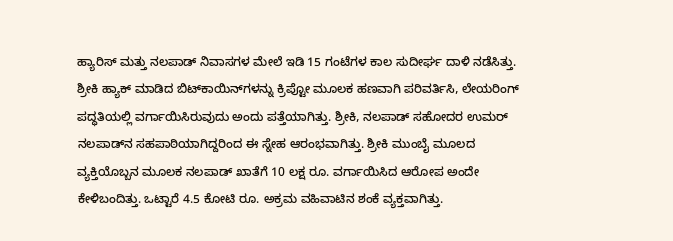ಹ್ಯಾರಿಸ್ ಮತ್ತು ನಲಪಾಡ್ ನಿವಾಸಗಳ ಮೇಲೆ ಇಡಿ 15 ಗಂಟೆಗಳ ಕಾಲ ಸುದೀರ್ಘ ದಾಳಿ ನಡೆಸಿತ್ತು. ಶ್ರೀಕಿ ಹ್ಯಾಕ್ ಮಾಡಿದ ಬಿಟ್‌ಕಾಯಿನ್‌ಗಳನ್ನು ಕ್ರಿಪ್ಟೋ ಮೂಲಕ ಹಣವಾಗಿ ಪರಿವರ್ತಿಸಿ, ಲೇಯರಿಂಗ್ ಪದ್ಧತಿಯಲ್ಲಿ ವರ್ಗಾಯಿಸಿರುವುದು ಅಂದು ಪತ್ತೆಯಾಗಿತ್ತು. ಶ್ರೀಕಿ, ನಲಪಾಡ್ ಸಹೋದರ ಉಮರ್ ನಲಪಾಡ್‌ನ ಸಹಪಾಠಿಯಾಗಿದ್ದರಿಂದ ಈ ಸ್ನೇಹ ಆರಂಭವಾಗಿತ್ತು. ಶ್ರೀಕಿ ಮುಂಬೈ ಮೂಲದ ವ್ಯಕ್ತಿಯೊಬ್ಬನ ಮೂಲಕ ನಲಪಾಡ್ ಖಾತೆಗೆ 10 ಲಕ್ಷ ರೂ. ವರ್ಗಾಯಿಸಿದ ಆರೋಪ ಅಂದೇ ಕೇಳಿಬಂದಿತ್ತು. ಒಟ್ಟಾರೆ 4.5 ಕೋಟಿ ರೂ. ಅಕ್ರಮ ವಹಿವಾಟಿನ ಶಂಕೆ ವ್ಯಕ್ತವಾಗಿತ್ತು.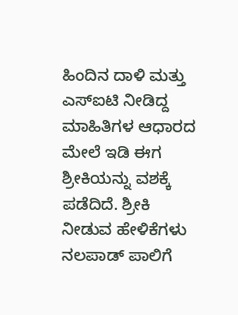ಹಿಂದಿನ ದಾಳಿ ಮತ್ತು ಎಸ್‌ಐಟಿ ನೀಡಿದ್ದ ಮಾಹಿತಿಗಳ ಆಧಾರದ ಮೇಲೆ ಇಡಿ ಈಗ ಶ್ರೀಕಿಯನ್ನು ವಶಕ್ಕೆ ಪಡೆದಿದೆ. ಶ್ರೀಕಿ ನೀಡುವ ಹೇಳಿಕೆಗಳು ನಲಪಾಡ್ ಪಾಲಿಗೆ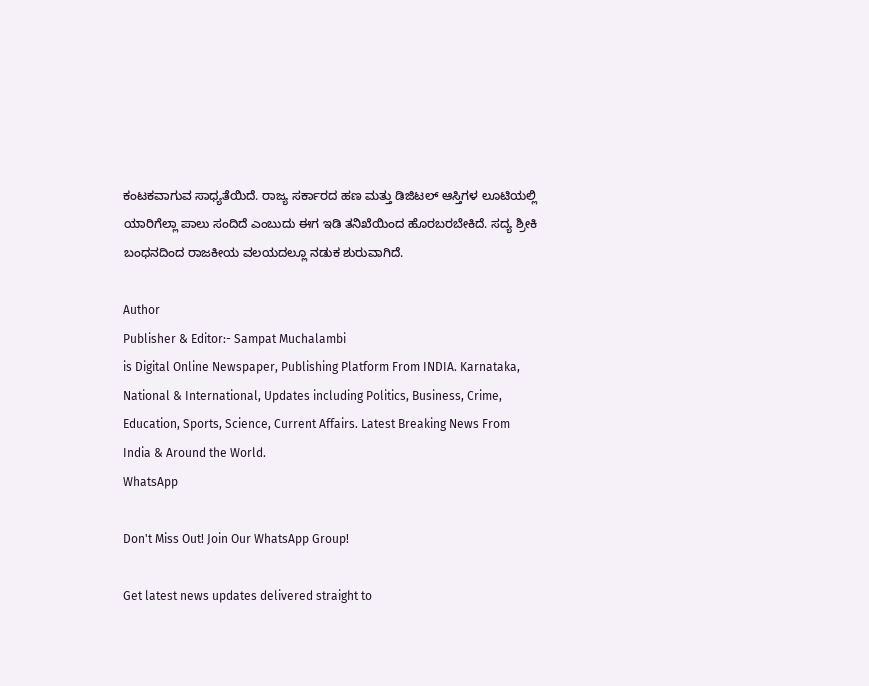ಕಂಟಕವಾಗುವ ಸಾಧ್ಯತೆಯಿದೆ. ರಾಜ್ಯ ಸರ್ಕಾರದ ಹಣ ಮತ್ತು ಡಿಜಿಟಲ್ ಆಸ್ತಿಗಳ ಲೂಟಿಯಲ್ಲಿ ಯಾರಿಗೆಲ್ಲಾ ಪಾಲು ಸಂದಿದೆ ಎಂಬುದು ಈಗ ಇಡಿ ತನಿಖೆಯಿಂದ ಹೊರಬರಬೇಕಿದೆ. ಸದ್ಯ ಶ್ರೀಕಿ ಬಂಧನದಿಂದ ರಾಜಕೀಯ ವಲಯದಲ್ಲೂ ನಡುಕ ಶುರುವಾಗಿದೆ.

Author
Publisher & Editor:- Sampat Muchalambi
is Digital Online Newspaper, Publishing Platform From INDIA. Karnataka, National & International, Updates including Politics, Business, Crime, Education, Sports, Science, Current Affairs. Latest Breaking News From India & Around the World.
WhatsApp

Don't Miss Out! Join Our WhatsApp Group!

Get latest news updates delivered straight to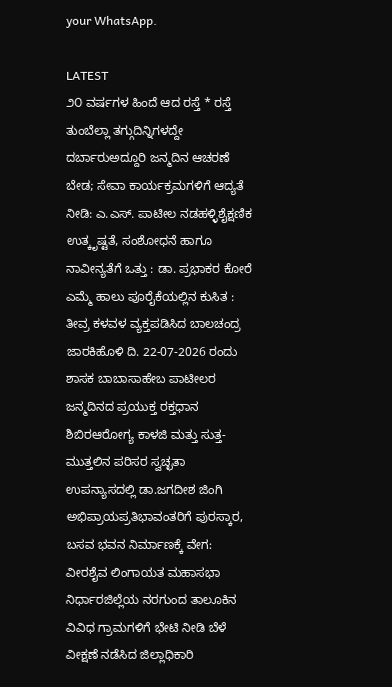your WhatsApp.

LATEST
೨೦ ವರ್ಷಗಳ ಹಿಂದೆ ಆದ ರಸ್ತೆ * ರಸ್ತೆ ತುಂಬೆಲ್ಲಾ ತಗ್ಗುದಿನ್ನಿಗಳದ್ದೇ ದರ್ಬಾರುಅದ್ದೂರಿ ಜನ್ಮದಿನ ಆಚರಣೆ ಬೇಡ; ಸೇವಾ ಕಾರ್ಯಕ್ರಮಗಳಿಗೆ ಆದ್ಯತೆ ನೀಡಿ: ಎ.ಎಸ್. ಪಾಟೀಲ ನಡಹಳ್ಳಿಶೈಕ್ಷಣಿಕ ಉತ್ಕೃಷ್ಟತೆ, ಸಂಶೋಧನೆ ಹಾಗೂ ನಾವೀನ್ಯತೆಗೆ ಒತ್ತು : ಡಾ. ಪ್ರಭಾಕರ ಕೋರೆ ಎಮ್ಮೆ ಹಾಲು ಪೂರೈಕೆಯಲ್ಲಿನ ಕುಸಿತ : ತೀವ್ರ ಕಳವಳ ವ್ಯಕ್ತಪಡಿಸಿದ ಬಾಲಚಂದ್ರ ಜಾರಕಿಹೊಳಿ ದಿ. 22-07-2026 ರಂದು ಶಾಸಕ ಬಾಬಾಸಾಹೇಬ ಪಾಟೀಲರ ಜನ್ಮದಿನದ ಪ್ರಯುಕ್ತ ರಕ್ತಧಾನ ಶಿಬಿರಆರೋಗ್ಯ ಕಾಳಜಿ ಮತ್ತು ಸುತ್ತ-ಮುತ್ತಲಿನ ಪರಿಸರ ಸ್ವಚ್ಛತಾ ಉಪನ್ಯಾಸದಲ್ಲಿ ಡಾ.ಜಗದೀಶ ಜಿಂಗಿ ಅಭಿಪ್ರಾಯಪ್ರತಿಭಾವಂತರಿಗೆ ಪುರಸ್ಕಾರ, ಬಸವ ಭವನ ನಿರ್ಮಾಣಕ್ಕೆ ವೇಗ: ವೀರಶೈವ ಲಿಂಗಾಯತ ಮಹಾಸಭಾ ನಿರ್ಧಾರಜಿಲ್ಲೆಯ ನರಗುಂದ ತಾಲೂಕಿನ ವಿವಿಧ ಗ್ರಾಮಗಳಿಗೆ ಭೇಟಿ ನೀಡಿ ಬೆಳೆ ವೀಕ್ಷಣೆ ನಡೆಸಿದ ಜಿಲ್ಲಾಧಿಕಾರಿ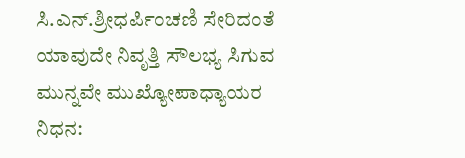ಸಿ.ಎನ್.ಶ್ರೀಧರ್ಪಿಂಚಣಿ ಸೇರಿದಂತೆ ಯಾವುದೇ ನಿವೃತ್ತಿ ಸೌಲಭ್ಯ ಸಿಗುವ ಮುನ್ನವೇ ಮುಖ್ಯೋಪಾಧ್ಯಾಯರ ನಿಧನ: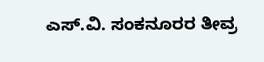ಎಸ್.ವಿ. ಸಂಕನೂರರ ತೀವ್ರ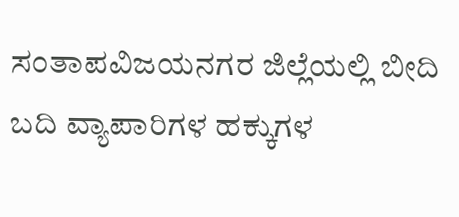ಸಂತಾಪವಿಜಯನಗರ ಜಿಲ್ಲೆಯಲ್ಲಿ ಬೀದಿ ಬದಿ ವ್ಯಾಪಾರಿಗಳ ಹಕ್ಕುಗಳ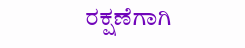ರಕ್ಷಣೆಗಾಗಿ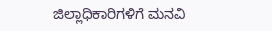ಜಿಲ್ಲಾಧಿಕಾರಿಗಳಿಗೆ ಮನವಿ